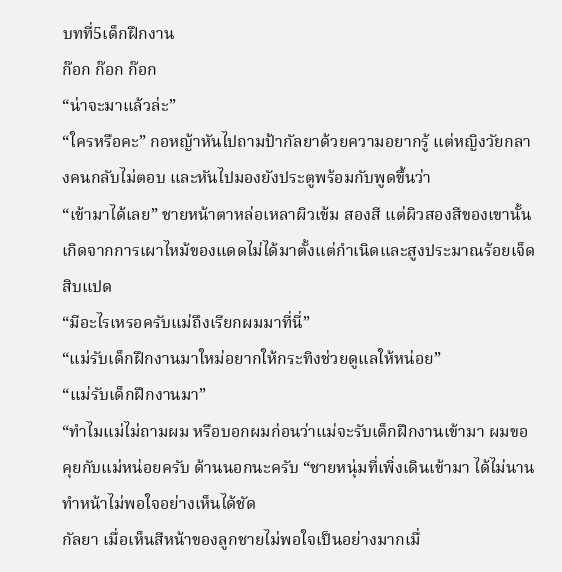บทที่5เด็กฝึกงาน
ก๊อก ก๊อก ก๊อก
“น่าจะมาแล้วล่ะ”
“ใครหรือคะ” กอหญ้าหันไปถามป้ากัลยาด้วยความอยากรู้ แต่หญิงวัยกลางคนกลับไม่ตอบ และหันไปมองยังประตูพร้อมกับพูดขึ้นว่า
“เข้ามาได้เลย” ชายหน้าตาหล่อเหลาผิวเข้ม สองสี แต่ผิวสองสีของเขานั้นเกิดจากการเผาไหม้ของแดดไม่ได้มาตั้งแต่กำเนิดและสูงประมาณร้อยเจ็ดสิบแปด
“มีอะไรเหรอครับแม่ถึงเรียกผมมาที่นี่”
“แม่รับเด็กฝึกงานมาใหม่อยากให้กระทิงช่วยดูแลให้หน่อย”
“แม่รับเด็กฝึกงานมา”
“ทำไมแม่ไม่ถามผม หรือบอกผมก่อนว่าแม่จะรับเด็กฝึกงานเข้ามา ผมขอคุยกับแม่หน่อยครับ ด้านนอกนะครับ “ชายหนุ่มที่เพิ่งเดินเข้ามา ได้ไม่นานทำหน้าไม่พอใจอย่างเห็นได้ชัด
กัลยา เมื่อเห็นสีหน้าของลูกชายไม่พอใจเป็นอย่างมากเมื่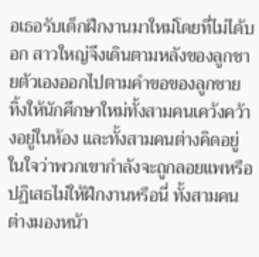อเธอรับเด็กฝึกงานมาใหม่โดยที่ไม่ได้บอก สาวใหญ่จึงเดินตามหลังของลูกชายตัวเองออกไปตามคำขอของลูกชาย ทิ้งให้นักศึกษาใหม่ทั้งสามคนเคว้งคว้างอยู่ในห้อง และทั้งสามคนต่างคิดอยู่ในใจว่าพวกเขากำลังจะถูกลอยแพหรือปฏิเสธไม่ให้ฝึกงานหรือนี่ ทั้งสามคนต่างมองหน้า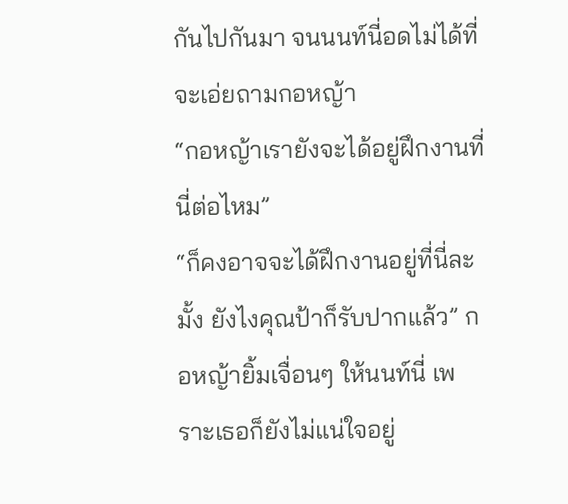กันไปกันมา จนนนท์นี่อดไม่ได้ที่จะเอ่ยถามกอหญ้า
“กอหญ้าเรายังจะได้อยู่ฝึกงานที่นี่ต่อไหม”
“ก็คงอาจจะได้ฝึกงานอยู่ที่นี่ละมั้ง ยังไงคุณป้าก็รับปากแล้ว” กอหญ้ายิ้มเจื่อนๆ ให้นนท์นี่ เพราะเธอก็ยังไม่แน่ใจอยู่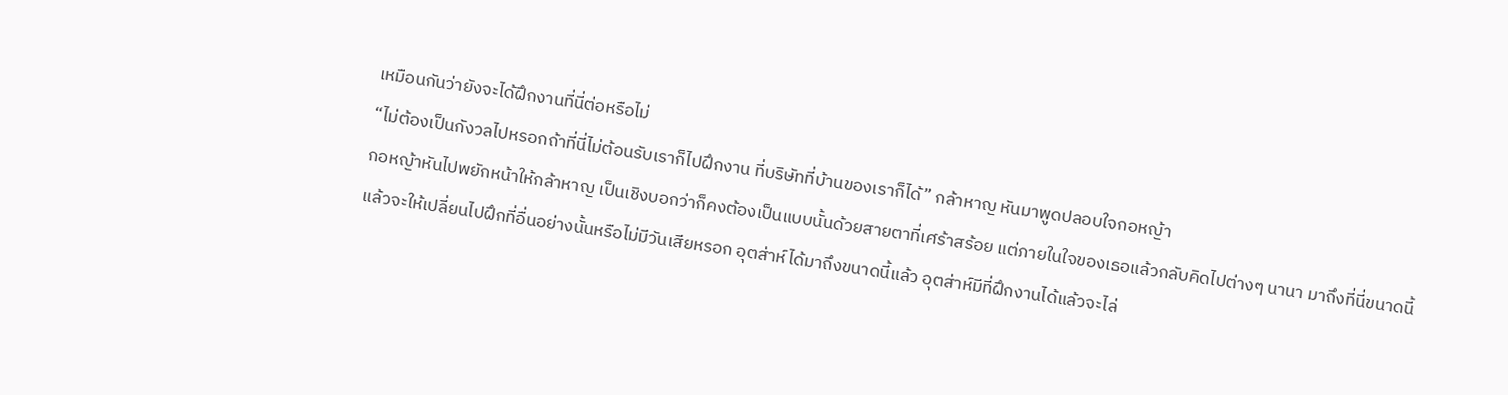เหมือนกันว่ายังจะได้ฝึกงานที่นี่ต่อหรือไม่
“ไม่ต้องเป็นกังวลไปหรอกถ้าที่นี่ไม่ต้อนรับเราก็ไปฝึกงาน ที่บริษัทที่บ้านของเราก็ได้” กล้าหาญ หันมาพูดปลอบใจกอหญ้า
กอหญ้าหันไปพยักหน้าให้กล้าหาญ เป็นเชิงบอกว่าก็คงต้องเป็นแบบนั้นด้วยสายตาที่เศร้าสร้อย แต่ภายในใจของเธอแล้วกลับคิดไปต่างๆ นานา มาถึงที่นี่ขนาดนี้แล้วจะให้เปลี่ยนไปฝึกที่อื่นอย่างนั้นหรือไม่มีวันเสียหรอก อุตส่าห์ได้มาถึงขนาดนี้แล้ว อุตส่าห์มีที่ฝึกงานได้แล้วจะไล่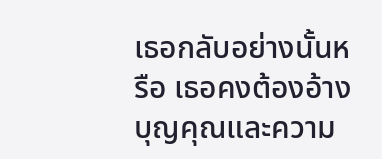เธอกลับอย่างนั้นหรือ เธอคงต้องอ้างบุญคุณและความ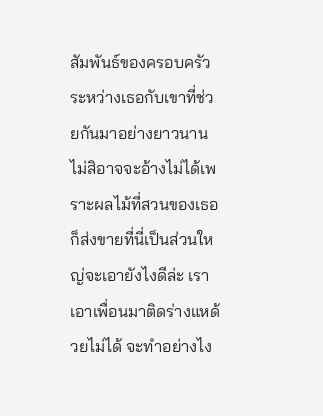สัมพันธ์ของครอบครัวระหว่างเธอกับเขาที่ช่วยกันมาอย่างยาวนาน ไม่สิอาจจะอ้างไม่ได้เพราะผลไม้ที่สวนของเธอก็ส่งขายที่นี่เป็นส่วนใหญ่จะเอายังไงดีล่ะ เราเอาเพื่อนมาติดร่างแหด้วยไม่ได้ จะทำอย่างไง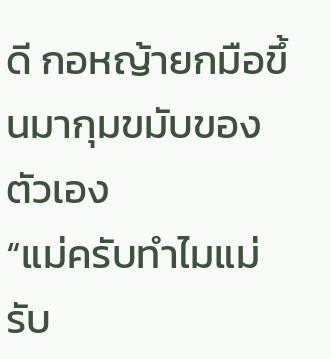ดี กอหญ้ายกมือขึ้นมากุมขมับของตัวเอง
“แม่ครับทำไมแม่รับ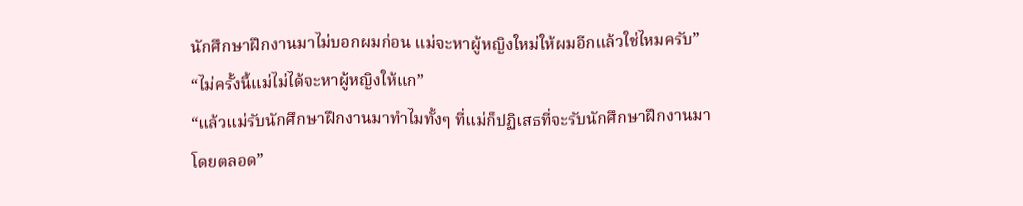นักศึกษาฝึกงานมาไม่บอกผมก่อน แม่จะหาผู้หญิงใหม่ให้ผมอีกแล้วใช่ไหมครับ”
“ไม่ครั้งนี้แม่ไม่ได้จะหาผู้หญิงให้แก”
“แล้วแม่รับนักศึกษาฝึกงานมาทำไมทั้งๆ ที่แม่ก็ปฏิเสธที่จะรับนักศึกษาฝึกงานมาโดยตลอด”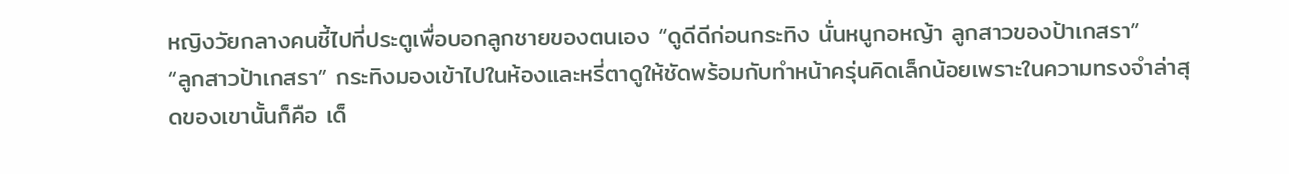หญิงวัยกลางคนชี้ไปที่ประตูเพื่อบอกลูกชายของตนเอง “ดูดีดีก่อนกระทิง นั่นหนูกอหญ้า ลูกสาวของป้าเกสรา”
“ลูกสาวป้าเกสรา” กระทิงมองเข้าไปในห้องและหรี่ตาดูให้ชัดพร้อมกับทำหน้าครุ่นคิดเล็กน้อยเพราะในความทรงจำล่าสุดของเขานั้นก็คือ เด็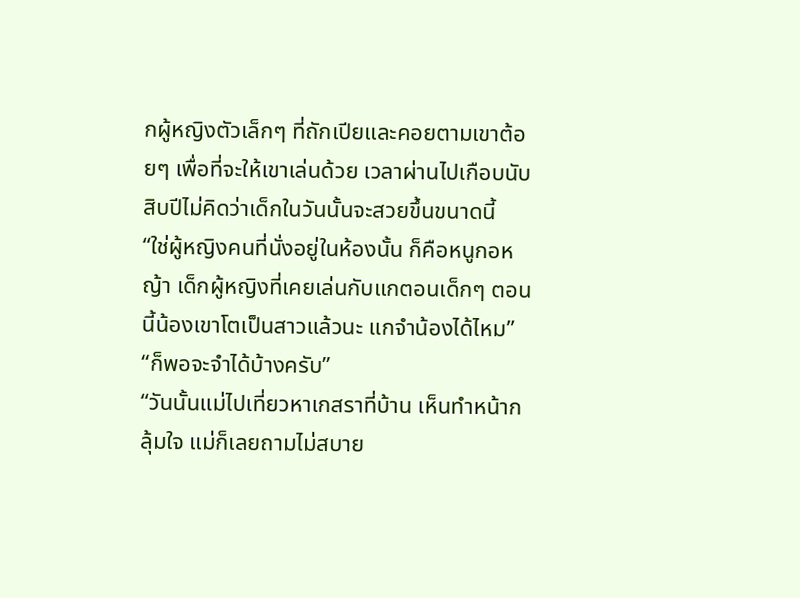กผู้หญิงตัวเล็กๆ ที่ถักเปียและคอยตามเขาต้อยๆ เพื่อที่จะให้เขาเล่นด้วย เวลาผ่านไปเกือบนับสิบปีไม่คิดว่าเด็กในวันนั้นจะสวยขึ้นขนาดนี้
“ใช่ผู้หญิงคนที่นั่งอยู่ในห้องนั้น ก็คือหนูกอหญ้า เด็กผู้หญิงที่เคยเล่นกับแกตอนเด็กๆ ตอนนี้น้องเขาโตเป็นสาวแล้วนะ แกจำน้องได้ไหม”
“ก็พอจะจำได้บ้างครับ”
“วันนั้นแม่ไปเที่ยวหาเกสราที่บ้าน เห็นทำหน้ากลุ้มใจ แม่ก็เลยถามไม่สบาย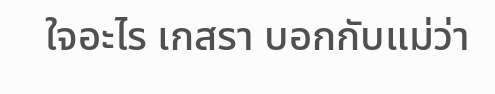ใจอะไร เกสรา บอกกับแม่ว่า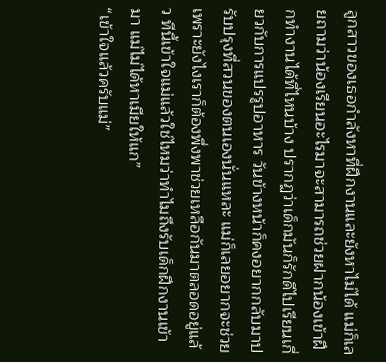ลูกสาวของเธอกำลังหาที่ฝึกงานและยังหาไม่ได้ แม่ก็เลยถามว่าน้องเรียนอะไรมาจะสามารถช่วยฝากน้องเข้าฝึกทำงานได้ที่ไหนบ้าง ปรากฏว่าเด็กมันก็รักดีไปเรียนเกี่ยวกับการแปรรูปอาหาร วันข้างหน้าก็คงอยากกลับมาปรับปรุงที่สวนของตนเองนั่นแหละ แม่ก็เลยอยากจะช่วย เพราะยังไงเราก็ต้องพึ่งพาช่วยเหลือกันมาตลอดอยู่แล้ว ทีนี้เข้าใจแม่แล้วใช่ไหมว่าทำไมถึงรับเด็กฝึกงานเข้ามา แม่ไม่ได้หาเมียให้แก”
“เข้าใจแล้วครับแม่”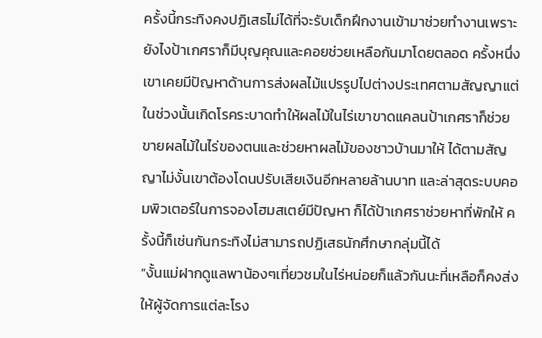ครั้งนี้กระทิงคงปฏิเสธไม่ได้ที่จะรับเด็กฝึกงานเข้ามาช่วยทำงานเพราะยังไงป้าเกศราก็มีบุญคุณและคอยช่วยเหลือกันมาโดยตลอด ครั้งหนึ่งเขาเคยมีปัญหาด้านการส่งผลไม้แปรรูปไปต่างประเทศตามสัญญาแต่ในช่วงนั้นเกิดโรคระบาดทำให้ผลไม้ในไร่เขาขาดแคลนป้าเกศราก็ช่วยขายผลไม้ในไร่ของตนและช่วยหาผลไม้ของชาวบ้านมาให้ ได้ตามสัญญาไม่งั้นเขาต้องโดนปรับเสียเงินอีกหลายล้านบาท และล่าสุดระบบคอมพิวเตอร์ในการจองโฮมสเตย์มีปัญหา ก็ได้ป้าเกศราช่วยหาที่พักให้ ครั้งนี้ก็เช่นกันกระทิงไม่สามารถปฏิเสธนักศึกษากลุ่มนี้ได้
“งั้นแม่ฝากดูแลพาน้องๆเที่ยวชมในไร่หน่อยก็แล้วกันนะที่เหลือก็คงส่งให้ผู้จัดการแต่ละโรง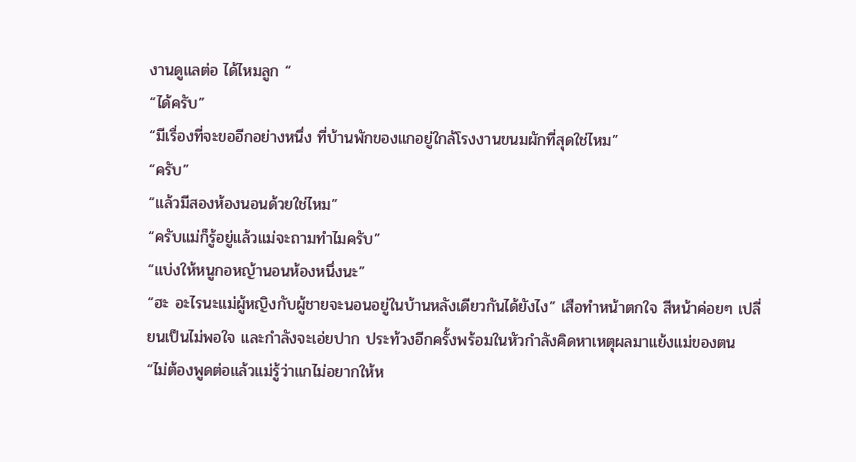งานดูแลต่อ ได้ไหมลูก “
“ได้ครับ”
“มีเรื่องที่จะขออีกอย่างหนึ่ง ที่บ้านพักของแกอยู่ใกล้โรงงานขนมผักที่สุดใช่ไหม”
“ครับ”
“แล้วมีสองห้องนอนด้วยใช่ไหม”
“ครับแม่ก็รู้อยู่แล้วแม่จะถามทำไมครับ”
“แบ่งให้หนูกอหญ้านอนห้องหนึ่งนะ”
“ฮะ อะไรนะแม่ผู้หญิงกับผู้ชายจะนอนอยู่ในบ้านหลังเดียวกันได้ยังไง” เสือทำหน้าตกใจ สีหน้าค่อยๆ เปลี่ยนเป็นไม่พอใจ และกำลังจะเอ่ยปาก ประท้วงอีกครั้งพร้อมในหัวกำลังคิดหาเหตุผลมาแย้งแม่ของตน
“ไม่ต้องพูดต่อแล้วแม่รู้ว่าแกไม่อยากให้ห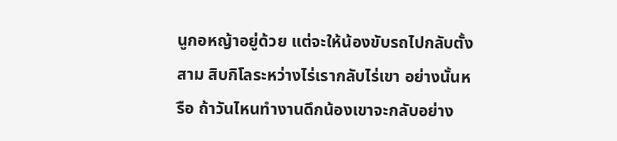นูกอหญ้าอยู่ด้วย แต่จะให้น้องขับรถไปกลับตั้งสาม สิบกิโลระหว่างไร่เรากลับไร่เขา อย่างนั้นหรือ ถ้าวันไหนทำงานดึกน้องเขาจะกลับอย่าง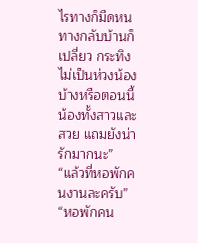ไรทางก็มืดหนทางกลับบ้านก็เปลี่ยว กระทิงไม่เป็นห่วงน้องบ้างหรือตอนนี้น้องทั้งสาวและสวย แถมยังน่ารักมากนะ”
“แล้วที่หอพักคนงานละครับ”
“หอพักคน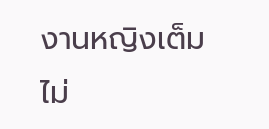งานหญิงเต็มไม่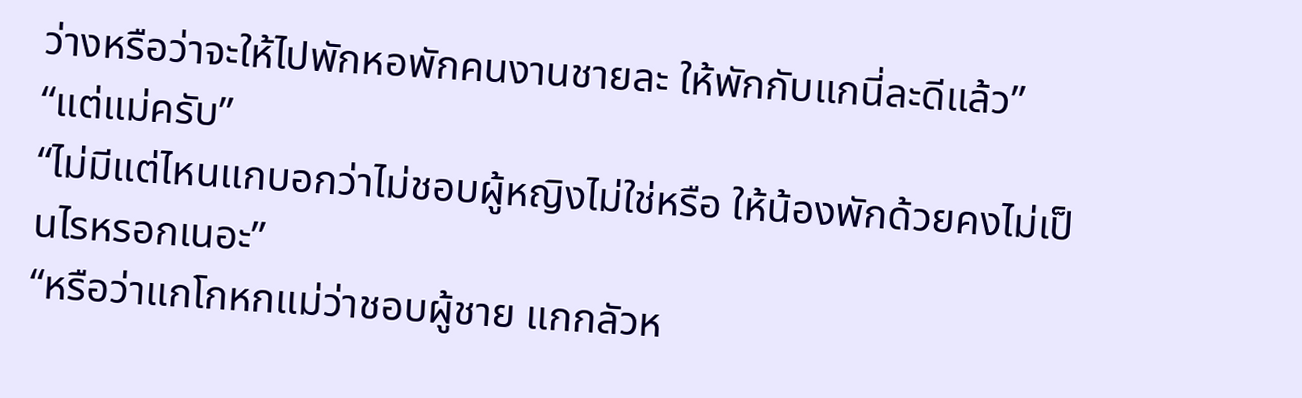ว่างหรือว่าจะให้ไปพักหอพักคนงานชายละ ให้พักกับแกนี่ละดีแล้ว”
“แต่แม่ครับ”
“ไม่มีแต่ไหนแกบอกว่าไม่ชอบผู้หญิงไม่ใช่หรือ ให้น้องพักด้วยคงไม่เป็นไรหรอกเนอะ”
“หรือว่าแกโกหกแม่ว่าชอบผู้ชาย แกกลัวห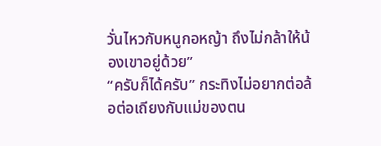วั่นไหวกับหนูกอหญ้า ถึงไม่กล้าให้น้องเขาอยู่ด้วย”
“ครับก็ได้ครับ” กระทิงไม่อยากต่อล้อต่อเถียงกับแม่ของตน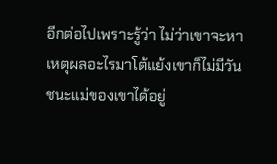อีกต่อไปเพราะรู้ว่า ไม่ว่าเขาจะหาเหตุผลอะไรมาโต้แย้งเขาก็ไม่มีวันชนะแม่ของเขาได้อยู่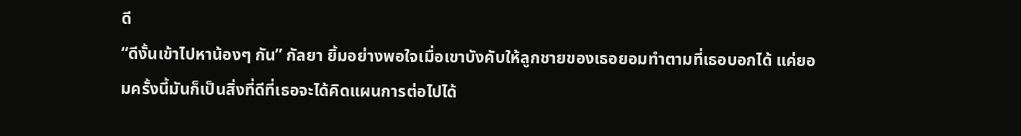ดี
“ดีงั้นเข้าไปหาน้องๆ กัน” กัลยา ยิ้มอย่างพอใจเมื่อเขาบังคับให้ลูกชายของเธอยอมทำตามที่เธอบอกได้ แค่ยอมครั้งนี้มันก็เป็นสิ่งที่ดีที่เธอจะได้คิดแผนการต่อไปได้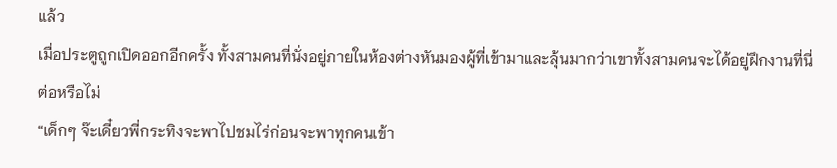แล้ว
เมื่อประตูถูกเปิดออกอีกครั้ง ทั้งสามคนที่นั่งอยู่ภายในห้องต่างหันมองผู้ที่เข้ามาและลุ้นมากว่าเขาทั้งสามคนจะได้อยู่ฝึกงานที่นี่ต่อหรือไม่
“เด็กๆ จ๊ะเดี๋ยวพี่กระทิงจะพาไปชมไร่ก่อนจะพาทุกคนเข้า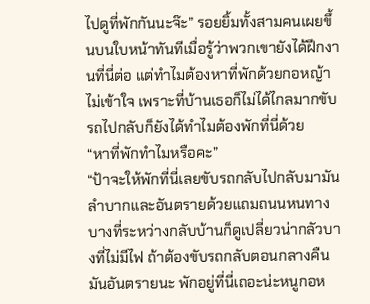ไปดูที่พักกันนะจ๊ะ” รอยยิ้มทั้งสามคนเผยขึ้นบนใบหน้าทันทีเมื่อรู้ว่าพวกเขายังได้ฝึกงานที่นี่ต่อ แต่ทำไมต้องหาที่พักด้วยกอหญ้าไม่เข้าใจ เพราะที่บ้านเธอก็ไม่ได้ไกลมากขับรถไปกลับก็ยังได้ทำไมต้องพักที่นี่ด้วย
“หาที่พักทำไมหรือคะ”
“ป้าจะให้พักที่นี่เลยขับรถกลับไปกลับมามันลำบากและอันตรายด้วยแถมถนนหนทางบางที่ระหว่างกลับบ้านก็ดูเปลี่ยวน่ากลัวบางที่ไม่มีไฟ ถ้าต้องขับรถกลับตอนกลางคืนมันอันตรายนะ พักอยู่ที่นี่เถอะน่ะหนูกอห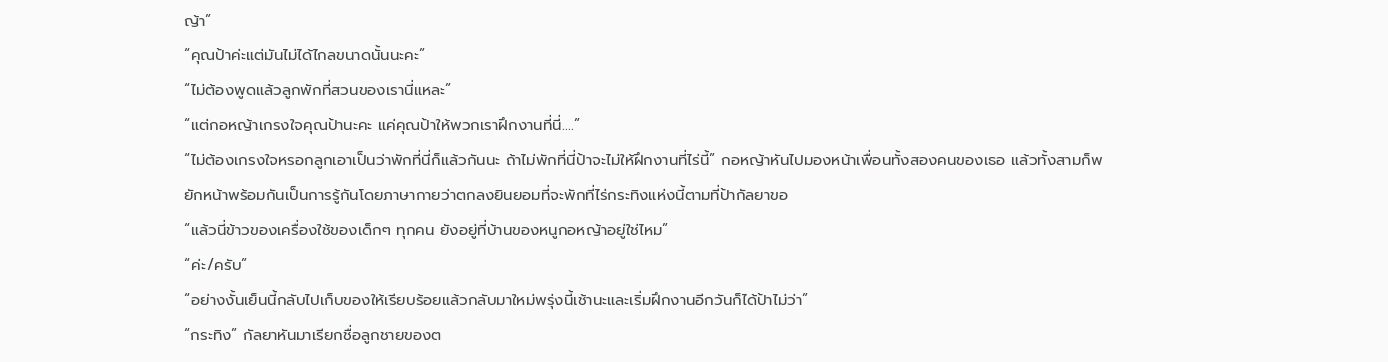ญ้า”
“คุณป้าค่ะแต่มันไม่ได้ไกลขนาดนั้นนะคะ”
“ไม่ต้องพูดแล้วลูกพักที่สวนของเรานี่แหละ”
“แต่กอหญ้าเกรงใจคุณป้านะคะ แค่คุณป้าให้พวกเราฝึกงานที่นี่….”
“ไม่ต้องเกรงใจหรอกลูกเอาเป็นว่าพักที่นี่ก็แล้วกันนะ ถ้าไม่พักที่นี่ป้าจะไม่ให้ฝึกงานที่ไร่นี้” กอหญ้าหันไปมองหน้าเพื่อนทั้งสองคนของเธอ แล้วทั้งสามก็พยักหน้าพร้อมกันเป็นการรู้กันโดยภาษากายว่าตกลงยินยอมที่จะพักที่ไร่กระทิงแห่งนี้ตามที่ป้ากัลยาขอ
“แล้วนี่ข้าวของเครื่องใช้ของเด็กๆ ทุกคน ยังอยู่ที่บ้านของหนูกอหญ้าอยู่ใช่ไหม”
“ค่ะ/ครับ”
“อย่างงั้นเย็นนี้กลับไปเก็บของให้เรียบร้อยแล้วกลับมาใหม่พรุ่งนี้เช้านะและเริ่มฝึกงานอีกวันก็ได้ป้าไม่ว่า”
“กระทิง” กัลยาหันมาเรียกชื่อลูกชายของต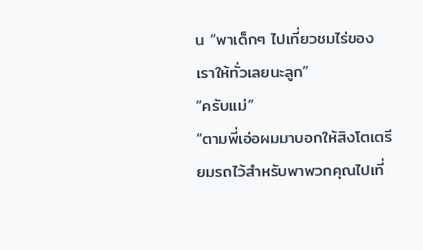น “พาเด็กๆ ไปเที่ยวชมไร่ของเราให้ทั่วเลยนะลูก”
“ครับแม่”
“ตามพี่เอ่อผมมาบอกให้สิงโตเตรียมรถไว้สำหรับพาพวกคุณไปเที่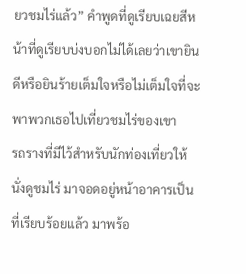ยวชมไร่แล้ว” คำพูดที่ดูเรียบเฉยสีหน้าที่ดูเรียบบ่งบอกไม่ได้เลยว่าเขายินดีหรือยินร้ายเต็มใจหรือไม่เต็มใจที่จะพาพวกเธอไปเที่ยวชมไร่ของเขา
รถรางที่มีไว้สำหรับนักท่องเที่ยวให้นั่งดูชมไร่ มาจอดอยู่หน้าอาคารเป็นที่เรียบร้อยแล้ว มาพร้อ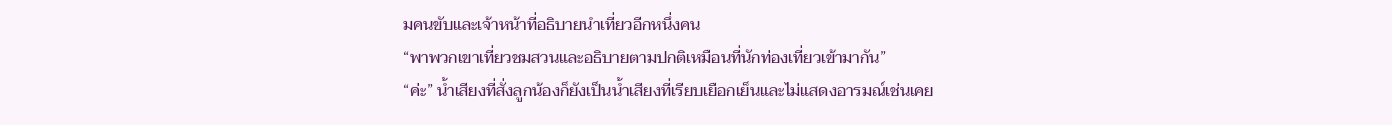มคนขับและเจ้าหน้าที่อธิบายนำเที่ยวอีกหนึ่งคน
“พาพวกเขาเที่ยวชมสวนและอธิบายตามปกติเหมือนที่นักท่องเที่ยวเข้ามากัน”
“ค่ะ” น้ำเสียงที่สั่งลูกน้องก็ยังเป็นน้ำเสียงที่เรียบเยือกเย็นและไม่แสดงอารมณ์เช่นเคย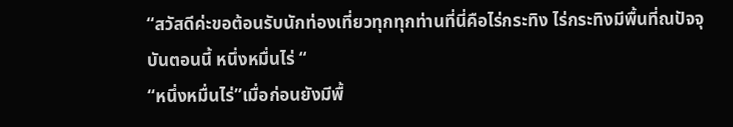“สวัสดีค่ะขอต้อนรับนักท่องเที่ยวทุกทุกท่านที่นี่คือไร่กระทิง ไร่กระทิงมีพื้นที่ณปัจจุบันตอนนี้ หนึ่งหมื่นไร่ “
“หนึ่งหมื่นไร่”เมื่อก่อนยังมีพื้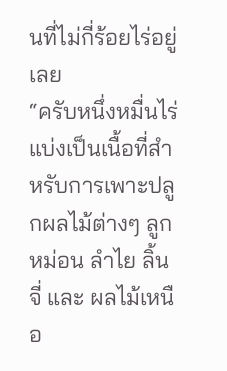นที่ไม่กี่ร้อยไร่อยู่เลย
“ครับหนึ่งหมื่นไร่แบ่งเป็นเนื้อที่สำหรับการเพาะปลูกผลไม้ต่างๆ ลูกหม่อน ลำไย ลิ้นจี่ และ ผลไม้เหนือ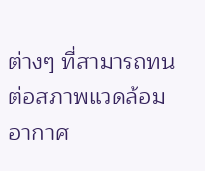ต่างๆ ที่สามารถทนต่อสภาพแวดล้อมอากาศ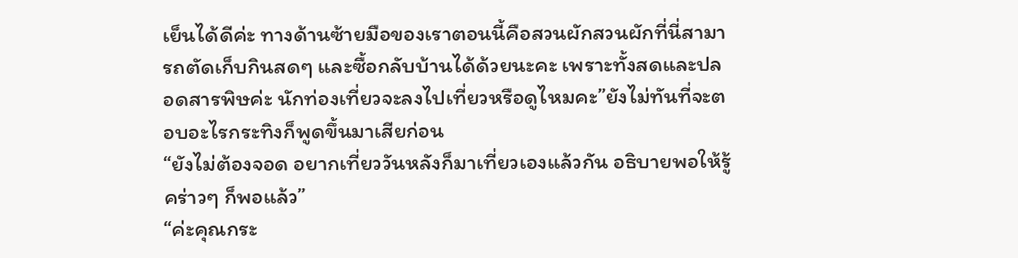เย็นได้ดีค่ะ ทางด้านซ้ายมือของเราตอนนี้คือสวนผักสวนผักที่นี่สามารถตัดเก็บกินสดๆ และซื้อกลับบ้านได้ด้วยนะคะ เพราะทั้งสดและปลอดสารพิษค่ะ นักท่องเที่ยวจะลงไปเที่ยวหรือดูไหมคะ”ยังไม่ทันที่จะตอบอะไรกระทิงก็พูดขึ้นมาเสียก่อน
“ยังไม่ต้องจอด อยากเที่ยววันหลังก็มาเที่ยวเองแล้วกัน อธิบายพอให้รู้คร่าวๆ ก็พอแล้ว”
“ค่ะคุณกระ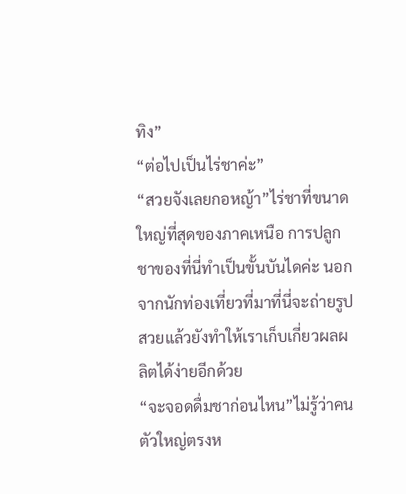ทิง”
“ต่อไปเป็นไร่ชาค่ะ”
“สวยจังเลยกอหญ้า”ไร่ชาที่ขนาดใหญ่ที่สุดของภาคเหนือ การปลูกชาของที่นี่ทำเป็นขั้นบันไดค่ะ นอกจากนักท่องเที่ยวที่มาที่นี่จะถ่ายรูปสวยแล้วยังทำให้เราเก็บเกี่ยวผลผลิตได้ง่ายอีกด้วย
“จะจอดดื่มชาก่อนไหน”ไม่รู้ว่าคนตัวใหญ่ตรงห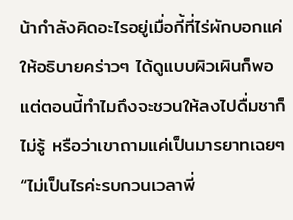น้ากำลังคิดอะไรอยู่เมื่อกี้ที่ไร่ผักบอกแค่ให้อธิบายคร่าวๆ ได้ดูแบบผิวเผินก็พอ แต่ตอนนี้ทำไมถึงจะชวนให้ลงไปดื่มชาก็ไม่รู้ หรือว่าเขาถามแค่เป็นมารยาทเฉยๆ
“ไม่เป็นไรค่ะรบกวนเวลาพี่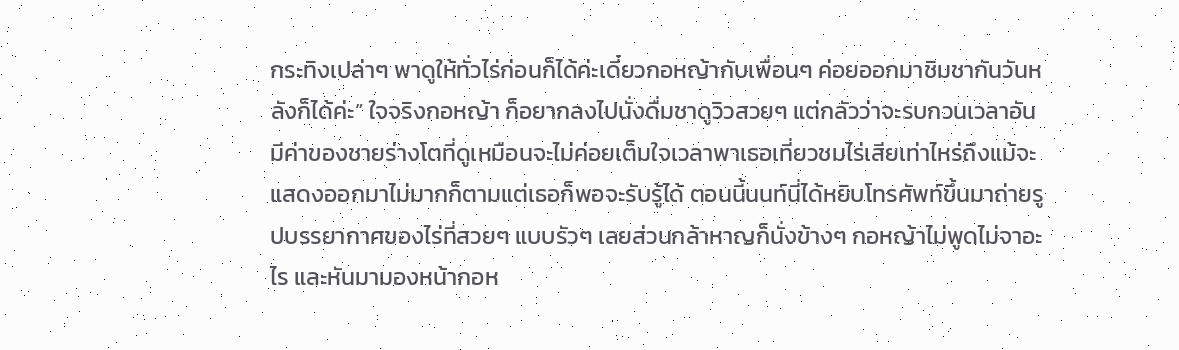กระทิงเปล่าๆ พาดูให้ทั่วไร่ก่อนก็ได้ค่ะเดี๋ยวกอหญ้ากับเพื่อนๆ ค่อยออกมาชิมชากันวันหลังก็ได้ค่ะ” ใจจริงกอหญ้า ก็อยากลงไปนั่งดื่มชาดูวิวสวยๆ แต่กลัวว่าจะรบกวนเวลาอันมีค่าของชายร่างโตที่ดูเหมือนจะไม่ค่อยเต็มใจเวลาพาเธอเที่ยวชมไร่เสียเท่าไหร่ถึงแม้จะแสดงออกมาไม่มากก็ตามแต่เธอก็พอจะรับรู้ได้ ตอนนี้นนท์นี่ได้หยิบโทรศัพท์ขึ้นมาถ่ายรูปบรรยากาศของไร่ที่สวยๆ แบบรัวๆ เลยส่วนกล้าหาญก็นั่งข้างๆ กอหญ้าไม่พูดไม่จาอะไร และหันมามองหน้ากอห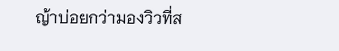ญ้าบ่อยกว่ามองวิวที่ส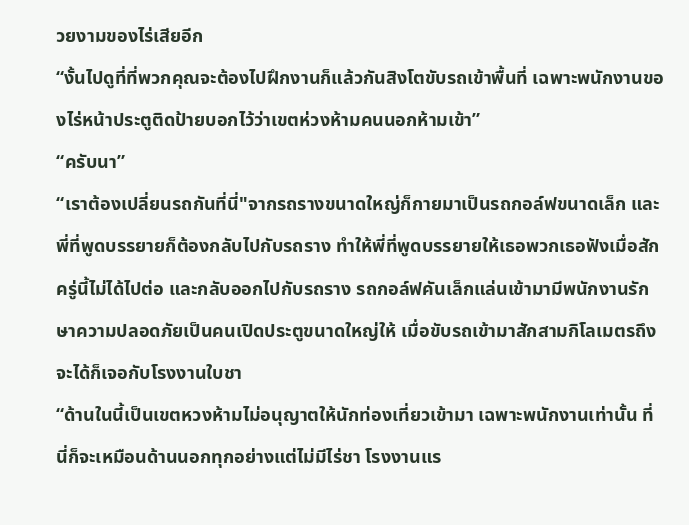วยงามของไร่เสียอีก
“งั้นไปดูที่ที่พวกคุณจะต้องไปฝึกงานก็แล้วกันสิงโตขับรถเข้าพื้นที่ เฉพาะพนักงานของไร่หน้าประตูติดป้ายบอกไว้ว่าเขตห่วงห้ามคนนอกห้ามเข้า”
“ครับนา”
“เราต้องเปลี่ยนรถกันที่นี่"จากรถรางขนาดใหญ่ก็กายมาเป็นรถกอล์ฟขนาดเล็ก และพี่ที่พูดบรรยายก็ต้องกลับไปกับรถราง ทำให้พี่ที่พูดบรรยายให้เธอพวกเธอฟังเมื่อสักครู่นี้ไม่ได้ไปต่อ และกลับออกไปกับรถราง รถกอล์ฟคันเล็กแล่นเข้ามามีพนักงานรักษาความปลอดภัยเป็นคนเปิดประตูขนาดใหญ่ให้ เมื่อขับรถเข้ามาสักสามกิโลเมตรถึงจะได้ก็เจอกับโรงงานใบชา
“ด้านในนี้เป็นเขตหวงห้ามไม่อนุญาตให้นักท่องเที่ยวเข้ามา เฉพาะพนักงานเท่านั้น ที่นี่ก็จะเหมือนด้านนอกทุกอย่างแต่ไม่มีไร่ชา โรงงานแร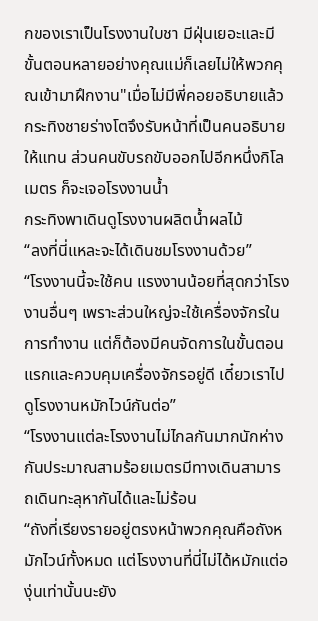กของเราเป็นโรงงานใบชา มีฝุ่นเยอะและมีขั้นตอนหลายอย่างคุณแม่ก็เลยไม่ให้พวกคุณเข้ามาฝึกงาน"เมื่อไม่มีพี่คอยอธิบายแล้วกระทิงชายร่างโตจึงรับหน้าที่เป็นคนอธิบายให้แทน ส่วนคนขับรถขับออกไปอีกหนึ่งกิโลเมตร ก็จะเจอโรงงานน้ำ
กระทิงพาเดินดูโรงงานผลิตน้ำผลไม้
“ลงที่นี่แหละจะได้เดินชมโรงงานด้วย”
“โรงงานนี้จะใช้คน แรงงานน้อยที่สุดกว่าโรงงานอื่นๆ เพราะส่วนใหญ่จะใช้เครื่องจักรในการทำงาน แต่ก็ต้องมีคนจัดการในขั้นตอนแรกและควบคุมเครื่องจักรอยู่ดี เดี๋ยวเราไปดูโรงงานหมักไวน์กันต่อ”
“โรงงานแต่ละโรงงานไม่ไกลกันมากนักห่างกันประมาณสามร้อยเมตรมีทางเดินสามารถเดินทะลุหากันได้และไม่ร้อน
“ถังที่เรียงรายอยู่ตรงหน้าพวกคุณคือถังหมักไวน์ทั้งหมด แต่โรงงานที่นี่ไม่ได้หมักแต่องุ่นเท่านั้นนะยัง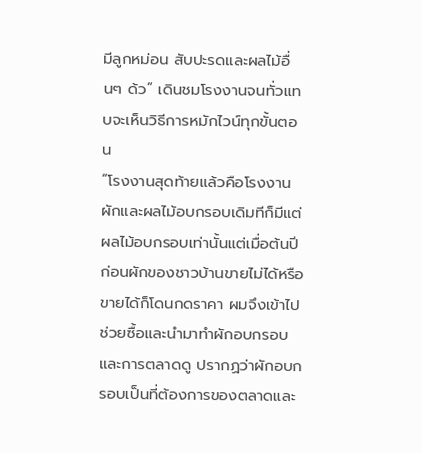มีลูกหม่อน สับปะรดและผลไม้อื่นๆ ด้ว” เดินชมโรงงานจนทั่วแทบจะเห็นวิธีการหมักไวน์ทุกขั้นตอน
“โรงงานสุดท้ายแล้วคือโรงงานผักและผลไม้อบกรอบเดิมทีก็มีแต่ผลไม้อบกรอบเท่านั้นแต่เมื่อต้นปีก่อนผักของชาวบ้านขายไม่ได้หรือขายได้ก็โดนกดราคา ผมจึงเข้าไปช่วยซื้อและนำมาทำผักอบกรอบและการตลาดดู ปรากฏว่าผักอบกรอบเป็นที่ต้องการของตลาดและ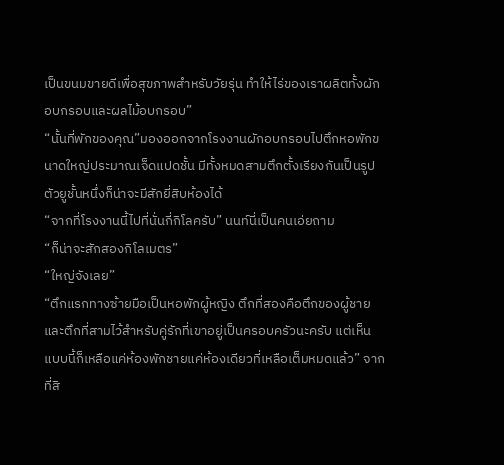เป็นขนมขายดีเพื่อสุขภาพสำหรับวัยรุ่น ทำให้ไร่ของเราผลิตทั้งผักอบกรอบและผลไม้อบกรอบ”
“นั้นที่พักของคุณ”มองออกจากโรงงานผักอบกรอบไปตึกหอพักขนาดใหญ่ประมาณเจ็ดแปดชั้น มีทั้งหมดสามตึกตั้งเรียงกันเป็นรูปตัวยูชั้นหนึ่งก็น่าจะมีสักยี่สิบห้องได้
“จากที่โรงงานนี้ไปที่นั่นกี่กิโลครับ” นนท์นี่เป็นคนเอ่ยถาม
“ก็น่าจะสักสองกิโลเมตร”
“ใหญ่จังเลย”
“ตึกแรกทางซ้ายมือเป็นหอพักผู้หญิง ตึกที่สองคือตึกของผู้ชาย และตึกที่สามไว้สำหรับคู่รักที่เขาอยู่เป็นครอบครัวนะครับ แต่เห็นแบบนี้ก็เหลือแค่ห้องพักชายแค่ห้องเดียวที่เหลือเต็มหมดแล้ว” จากที่สิ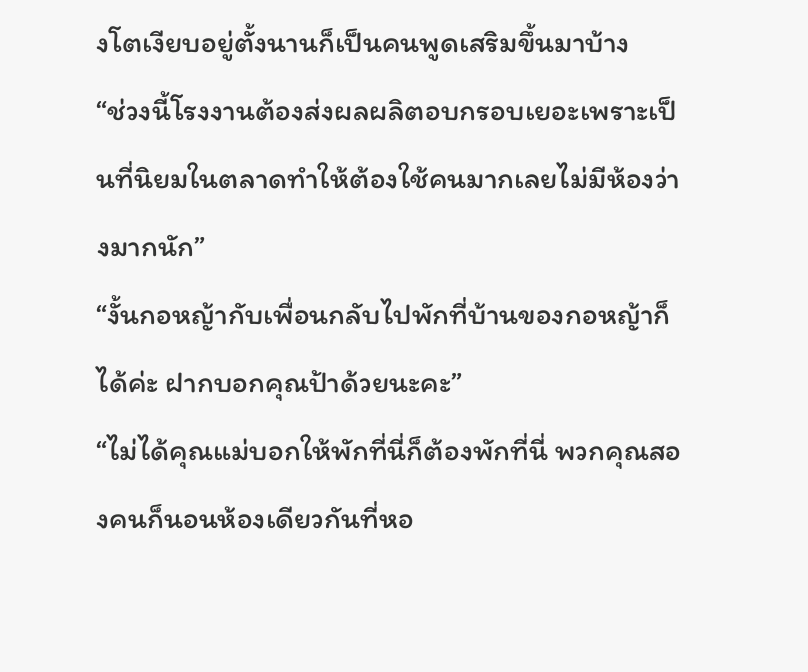งโตเงียบอยู่ตั้งนานก็เป็นคนพูดเสริมขึ้นมาบ้าง
“ช่วงนี้โรงงานต้องส่งผลผลิตอบกรอบเยอะเพราะเป็นที่นิยมในตลาดทำให้ต้องใช้คนมากเลยไม่มีห้องว่างมากนัก”
“งั้นกอหญ้ากับเพื่อนกลับไปพักที่บ้านของกอหญ้าก็ได้ค่ะ ฝากบอกคุณป้าด้วยนะคะ”
“ไม่ได้คุณแม่บอกให้พักที่นี่ก็ต้องพักที่นี่ พวกคุณสองคนก็นอนห้องเดียวกันที่หอ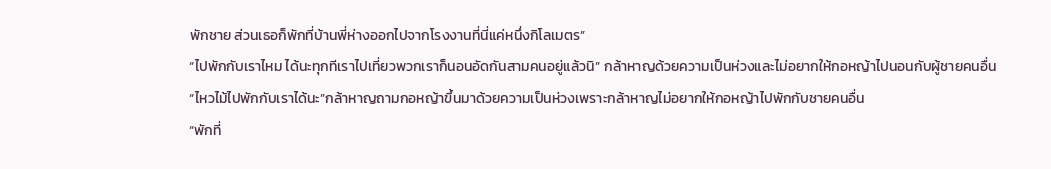พักชาย ส่วนเธอก็พักที่บ้านพี่ห่างออกไปจากโรงงานที่นี่แค่หนึ่งกิโลเมตร”
“ไปพักกับเราไหม ได้นะทุกทีเราไปเที่ยวพวกเราก็นอนอัดกันสามคนอยู่แล้วนิ” กล้าหาญด้วยความเป็นห่วงและไม่อยากให้กอหญ้าไปนอนกับผู้ชายคนอื่น
“ไหวไม้ไปพักกับเราได้นะ”กล้าหาญถามกอหญ้าขึ้นมาด้วยความเป็นห่วงเพราะกล้าหาญไม่อยากให้กอหญ้าไปพักกับชายคนอื่น
“พักที่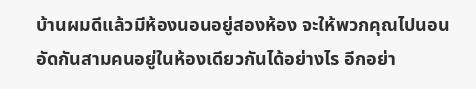บ้านผมดีแล้วมีห้องนอนอยู่สองห้อง จะให้พวกคุณไปนอนอัดกันสามคนอยู่ในห้องเดียวกันได้อย่างไร อีกอย่า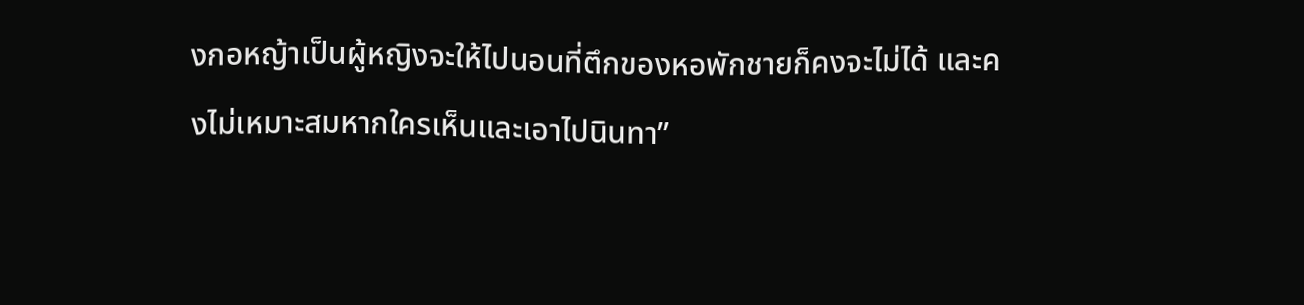งกอหญ้าเป็นผู้หญิงจะให้ไปนอนที่ตึกของหอพักชายก็คงจะไม่ได้ และคงไม่เหมาะสมหากใครเห็นและเอาไปนินทา”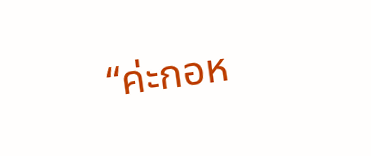“ค่ะกอห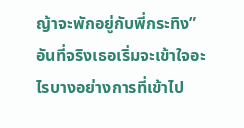ญ้าจะพักอยู่กับพี่กระทิง” อันที่จริงเธอเริ่มจะเข้าใจอะไรบางอย่างการที่เข้าไป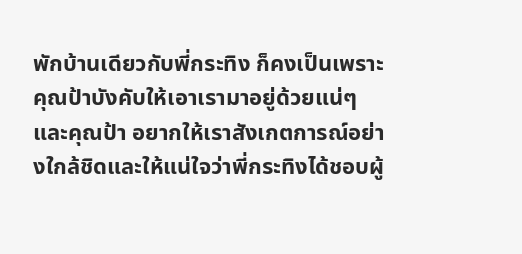พักบ้านเดียวกับพี่กระทิง ก็คงเป็นเพราะคุณป้าบังคับให้เอาเรามาอยู่ด้วยแน่ๆ และคุณป้า อยากให้เราสังเกตการณ์อย่างใกล้ชิดและให้แน่ใจว่าพี่กระทิงได้ชอบผู้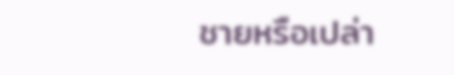ชายหรือเปล่า